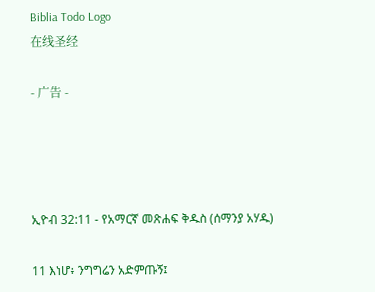Biblia Todo Logo
在线圣经

- 广告 -




ኢዮብ 32:11 - የአማርኛ መጽሐፍ ቅዱስ (ሰማንያ አሃዱ)

11 እነሆ፥ ንግግሬን አድምጡኝ፤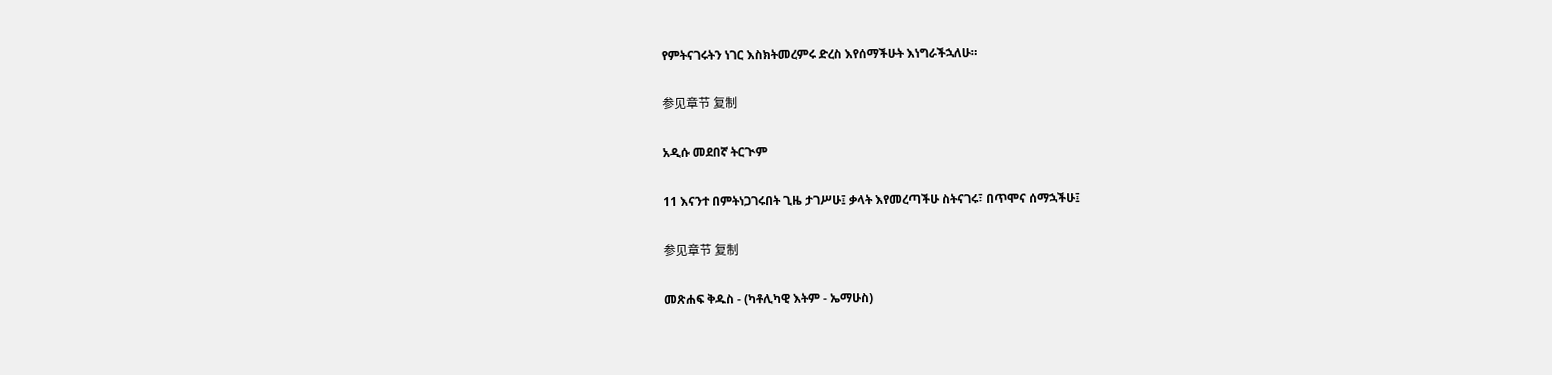የምትናገሩትን ነገር እስክትመረምሩ ድረስ እየሰማችሁት እነግራችኋለሁ።

参见章节 复制

አዲሱ መደበኛ ትርጒም

11 እናንተ በምትነጋገሩበት ጊዜ ታገሥሁ፤ ቃላት እየመረጣችሁ ስትናገሩ፣ በጥሞና ሰማኋችሁ፤

参见章节 复制

መጽሐፍ ቅዱስ - (ካቶሊካዊ እትም - ኤማሁስ)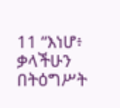11 “እነሆ፥ ቃላችሁን በትዕግሥት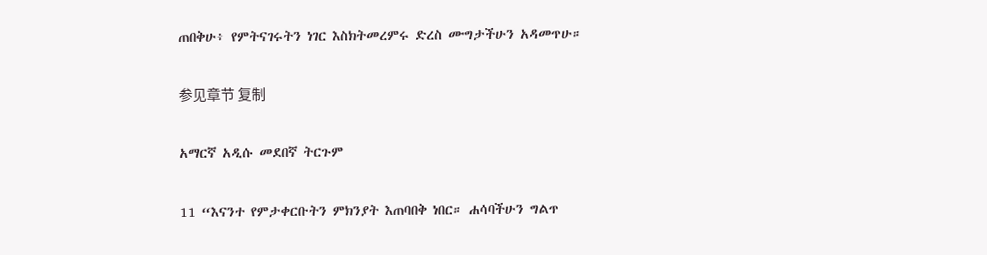ጠበቅሁ፥ የምትናገሩትን ነገር እስክትመረምሩ ድረስ ሙግታችሁን አዳመጥሁ።

参见章节 复制

አማርኛ አዲሱ መደበኛ ትርጉም

11 “እናንተ የምታቀርቡትን ምክንያት እጠባበቅ ነበር። ሐሳባችሁን ግልጥ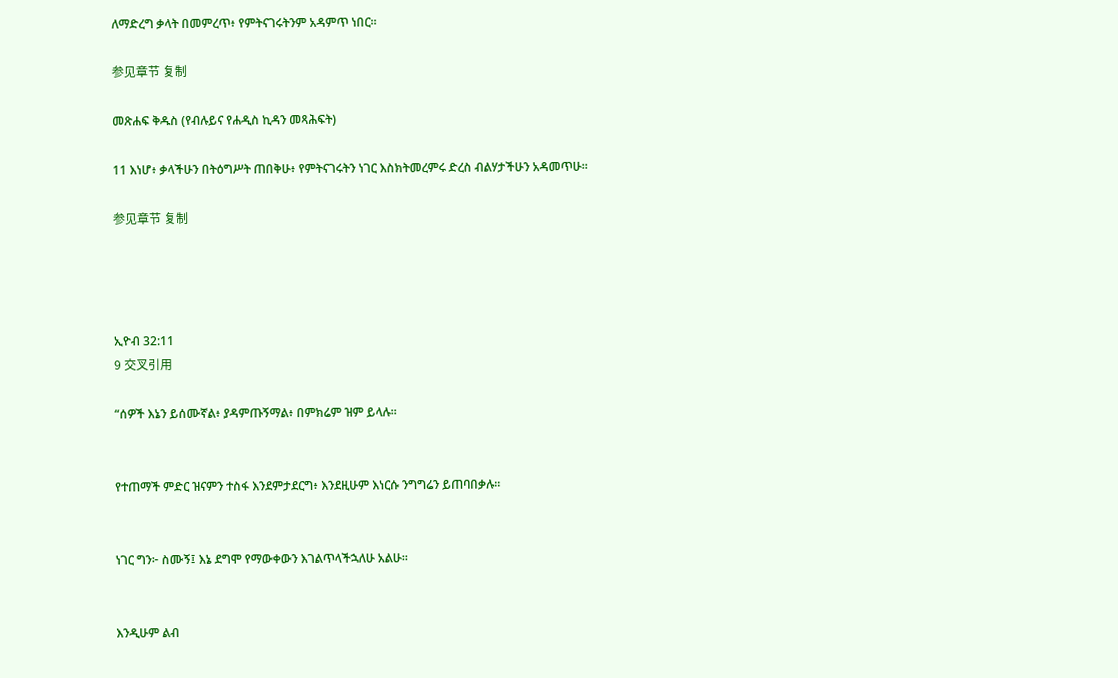ለማድረግ ቃላት በመምረጥ፥ የምትናገሩትንም አዳምጥ ነበር።

参见章节 复制

መጽሐፍ ቅዱስ (የብሉይና የሐዲስ ኪዳን መጻሕፍት)

11 እነሆ፥ ቃላችሁን በትዕግሥት ጠበቅሁ፥ የምትናገሩትን ነገር እስክትመረምሩ ድረስ ብልሃታችሁን አዳመጥሁ።

参见章节 复制




ኢዮብ 32:11
9 交叉引用

“ሰዎች እኔን ይሰሙኛል፥ ያዳምጡኝማል፥ በምክሬም ዝም ይላሉ።


የተጠማች ምድር ዝናምን ተስፋ እንደምታደርግ፥ እንደዚሁም እነርሱ ንግግሬን ይጠባበቃሉ።


ነገር ግን፦ ስሙኝ፤ እኔ ደግሞ የማውቀውን እገልጥላችኋለሁ አልሁ።


እንዲሁም ልብ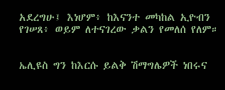አደረግሁ፤ እነሆም፥ ከእናንተ መካከል ኢዮብን የገሠጸ፥ ወይም ለተናገረው ቃልን የመለሰ የለም።


ኤሊዩስ ግን ከእርሱ ይልቅ ሽማግሌዎች ነበሩና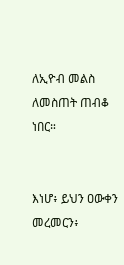ለኢዮብ መልስ ለመስጠት ጠብቆ ነበር።


እነሆ፥ ይህን ዐውቀን መረመርን፥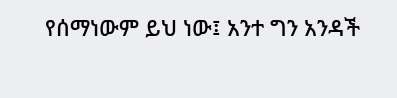የሰማነውም ይህ ነው፤ አንተ ግን አንዳች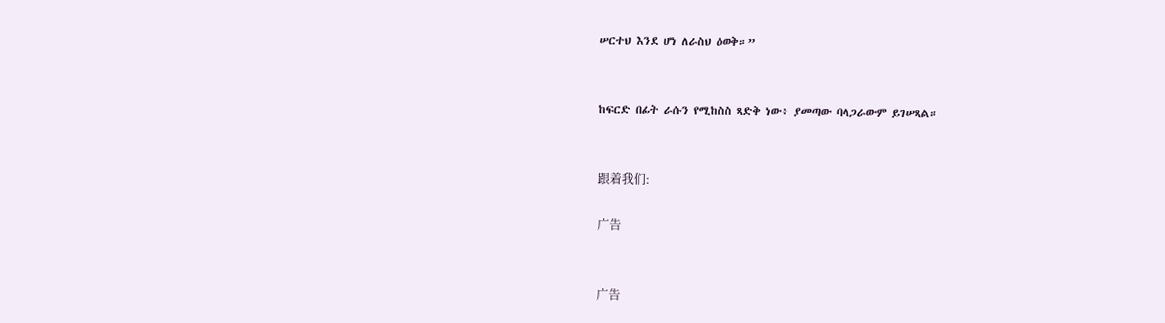ሠርተህ እንደ ሆነ ለራስህ ዕወቅ።”


ከፍርድ በፊት ራሱን የሚከስስ ጻድቅ ነው፥ ያመጣው ባላጋራውም ይገሠጻል።


跟着我们:

广告


广告